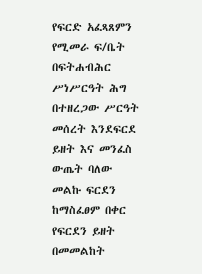የፍርድ አፈጻጸምን የሚመራ ፍ/ቤት በፍትሐብሕር ሥነሥርዓት ሕግ በተዘረጋው ሥርዓት መሰረት እንደፍርደ ይዘት እና መንፈስ ውጤት ባለው መልኩ ፍርደን ከማስፈፀም በቀር የፍርደን ይዘት በመመልከት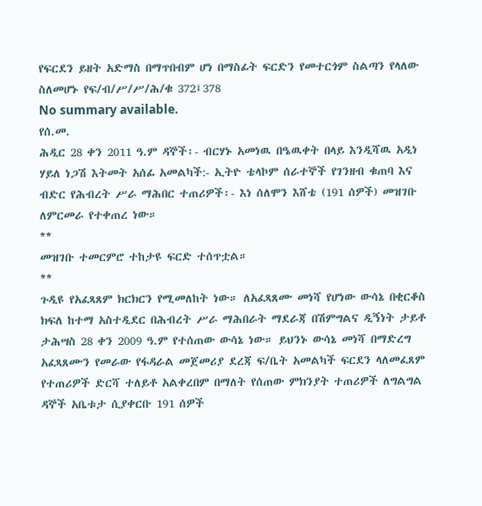የፍርደን ይዘት አድማስ በማጥበብም ሆነ በማስፊት ፍርድን የመተርጎም ስልጣን የላለው ስለመሆኑ የፍ/ብ/ሥ/ሥ/ሕ/ቁ 372፤378
No summary available.
የሰ.መ.
ሕዲር 28 ቀን 2011 ዓ.ም ዳኞች፡- ብርሃኑ አመነዉ በዔዉቀት በላይ እንዲሻዉ አዲነ ሃይለ ነጋሽ እትመት አሰፊ አመልካች:- ኢትዮ ቴላኮም ሰራተኞች የገንዘብ ቁጠባ እና ብድር የሕብረት ሥራ ማሕበር ተጠሪዎች፡- እነ ሰለሞን እሸቴ (191 ሰዎች) መዝገቡ ለምርመራ የተቀጠረ ነው።
**
መዝገቡ ተመርምሮ ተከታዩ ፍርድ ተሰጥቷል።
**
ጉዲዩ የአፈጻጸም ክርክርን የሚመለከት ነው። ለአፈጻጸሙ መነሻ የሆነው ውሳኔ በቂርቆስ ክፍለ ከተማ አስተዲደር በሕብረት ሥራ ማሕበራት ማደራጃ በሽምግልና ዲኝነት ታይቶ ታሕሣስ 28 ቀን 2009 ዓ.ም የተሰጠው ውሳኔ ነው። ይህንኑ ውሳኔ መነሻ በማድረግ አፈጻጸሙን የመራው የፋዳራል መጀመሪያ ደረጃ ፍ/ቤት አመልካች ፍርደን ላለመፈጸም የተጠሪዎች ድርሻ ተለይቶ አልቀረበም በማለት የሰጠው ምክንያት ተጠሪዎች ለግልግል ዳኞች አቤቱታ ሲያቀርቡ 191 ሰዎች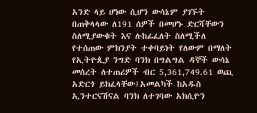አንድ ላይ ሆነው ሲሆን ውሳኔም ያገኙት በጠቅላላው ለ191 ሰዎች በመሆኑ ድርሻቸውን ስለሚያውቁት እና ሉከፊፈለት ስለሚችለ የተሰጠው ምክንያት ተቀባይነት የለውም በማለት የኢትዮጲያ ንግድ ባንክ በግልግል ዳኞች ውሳኔ መሰረት ለተጠሪዎች ብር 5,361,749.61 ወጪ አድርጎ ይክፈላቸው፤አመልካች ከአዱስ ኢንተርናሽናል ባንክ ለተገባው አክሲዮን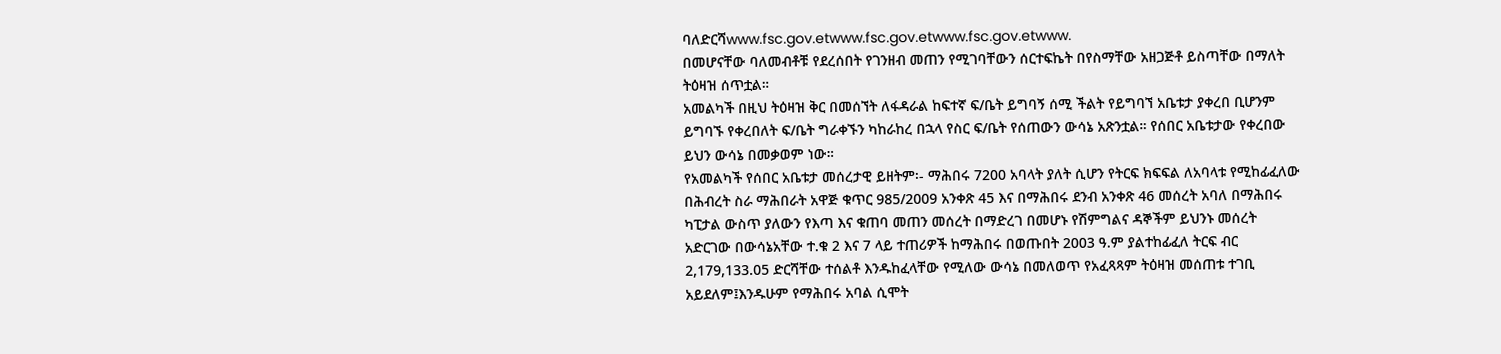ባለድርሻwww.fsc.gov.etwww.fsc.gov.etwww.fsc.gov.etwww.
በመሆናቸው ባለመብቶቹ የደረሰበት የገንዘብ መጠን የሚገባቸውን ሰርተፍኬት በየስማቸው አዘጋጅቶ ይስጣቸው በማለት ትዕዛዝ ሰጥቷል።
አመልካች በዚህ ትዕዛዝ ቅር በመሰኘት ለፋዳራል ከፍተኛ ፍ/ቤት ይግባኝ ሰሚ ችልት የይግባኘ አቤቱታ ያቀረበ ቢሆንም ይግባኙ የቀረበለት ፍ/ቤት ግራቀኙን ካከራከረ በኋላ የስር ፍ/ቤት የሰጠውን ውሳኔ አጽንቷል። የሰበር አቤቱታው የቀረበው ይህን ውሳኔ በመቃወም ነው።
የአመልካች የሰበር አቤቱታ መሰረታዊ ይዘትም፡- ማሕበሩ 7200 አባላት ያለት ሲሆን የትርፍ ክፍፍል ለአባላቱ የሚከፊፈለው በሕብረት ስራ ማሕበራት አዋጅ ቁጥር 985/2009 አንቀጽ 45 እና በማሕበሩ ደንብ አንቀጽ 46 መሰረት አባለ በማሕበሩ ካፒታል ውስጥ ያለውን የእጣ እና ቁጠባ መጠን መሰረት በማድረገ በመሆኑ የሽምግልና ዳኞችም ይህንኑ መሰረት አድርገው በውሳኔአቸው ተ.ቁ 2 እና 7 ላይ ተጠሪዎች ከማሕበሩ በወጡበት 2003 ዓ.ም ያልተከፊፈለ ትርፍ ብር 2,179,133.05 ድርሻቸው ተሰልቶ እንዱከፈላቸው የሚለው ውሳኔ በመለወጥ የአፈጻጻም ትዕዛዝ መሰጠቱ ተገቢ አይደለም፤እንዱሁም የማሕበሩ አባል ሲሞት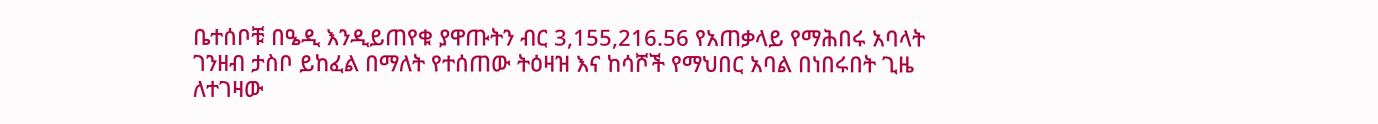ቤተሰቦቹ በዔዲ እንዲይጠየቁ ያዋጡትን ብር 3,155,216.56 የአጠቃላይ የማሕበሩ አባላት ገንዘብ ታስቦ ይከፈል በማለት የተሰጠው ትዕዛዝ እና ከሳሾች የማህበር አባል በነበሩበት ጊዜ ለተገዛው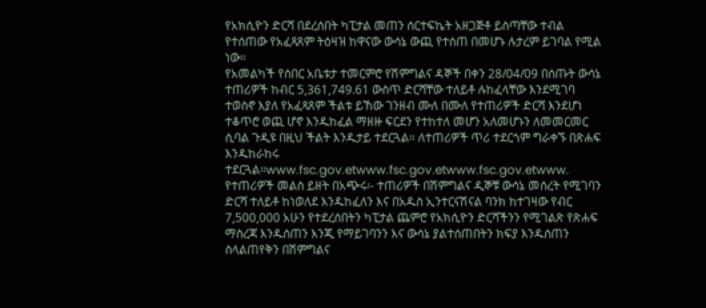የአክሲዮን ድርሻ በደረሰበት ካፒታል መጠን ሰርተፍኬት አዘጋጅቶ ይስጣቸው ተብል የተሰጠው የአፈጻጸም ትዕዛዝ ከዋናው ውሳኔ ውጪ የተሰጠ በመሆኑ ሉታረም ይገባል የሚል ነው።
የአመልካች የሰበር አቤቱታ ተመርምሮ የሽምግልና ዳኞች በቀን 28/04/09 በሰጡት ውሳኔ ተጠሪዎች ከብር 5,361,749.61 ውስጥ ድርሻቸው ተለይቶ ሉከፈላቸው እንደሚገባ ተወስኖ እያለ የአፈጻጸም ችልቱ ይኸው ገንዘብ ሙለ በሙለ የተጠሪዎች ድርሻ እንደሆነ ተቆጥሮ ወጪ ሆኖ እንዱከፈል ማዘዙ ፍርደን የተከተለ መሆን አለመሆኑን ለመመርመር ሲባል ጉዲዩ በዚህ ችልት እንዱታይ ተደርጓል። ለተጠሪዎች ጥሪ ተደርጎም ግራቀኙ በጽሐፍ እንዱከራከሩ ተደርጓል።www.fsc.gov.etwww.fsc.gov.etwww.fsc.gov.etwww.
የተጠሪዎች መልስ ይዘት በአጭሩ፡- ተጠሪዎች በሽምግልና ዲኞቹ ውሳኔ መሰረት የሚገባን ድርሻ ተለይቶ ከነወለደ እንዱከፈለን እና በአዱስ ኢንተርናሽናል ባንክ ከተገዛው የብር 7,500,000 አሁን የተደረሰበትን ካፒታል ጨምሮ የአክሲዮን ድርሻችንን የሚገልጽ የጽሐፍ ማስረጃ እንዱሰጠን እንጂ የማይገባንን እና ውሳኔ ያልተሰጠበትን ክፍያ እንዱሰጠን ስላልጠየቅን በሽምግልና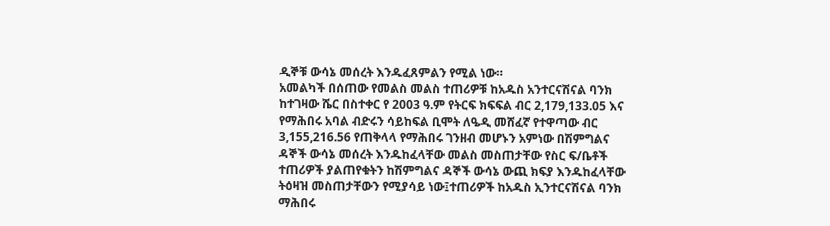ዲኞቹ ውሳኔ መሰረት እንዱፈጸምልን የሚል ነው።
አመልካች በሰጠው የመልስ መልስ ተጠሪዎቹ ከአዱስ አንተርናሽናል ባንክ ከተገዛው ሼር በስተቀር የ 2003 ዓ.ም የትርፍ ክፍፍል ብር 2,179,133.05 እና የማሕበሩ አባል ብድሩን ሳይከፍል ቢሞት ለዔዲ መሸፈኛ የተዋጣው ብር 3,155,216.56 የጠቅላላ የማሕበሩ ገንዘብ መሆኑን አምነው በሽምግልና ዳኞች ውሳኔ መሰረት እንዱከፈላቸው መልስ መስጠታቸው የስር ፍ/ቤቶች ተጠሪዎች ያልጠየቁትን ከሽምግልና ዳኞች ውሳኔ ውጪ ክፍያ እንዱከፈላቸው ትዕዛዝ መስጠታቸውን የሚያሳይ ነው፤ተጠሪዎች ከአዱስ ኢንተርናሽናል ባንክ ማሕበሩ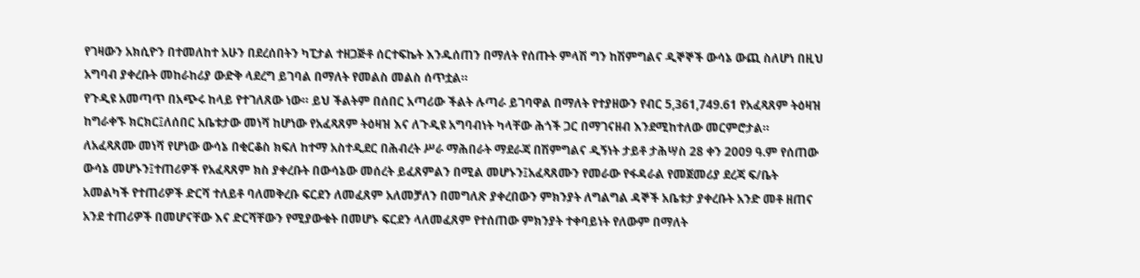የገዛውን አክሲዮን በተመለከተ አሁን በደረሰበትን ካፒታል ተዘጋጅቶ ሰርተፍኬት እንዱሰጠን በማለት የሰጡት ምላሽ ግን ከሽምግልና ዲኞኞች ውሳኔ ውጪ ስለሆነ በዚህ አግባብ ያቀረቡት መከራከሪያ ውድቅ ላደረግ ይገባል በማለት የመልስ መልስ ሰጥቷል።
የጉዲዩ አመጣጥ በአጭሩ ከላይ የተገለጸው ነው። ይህ ችልትም በሰበር አጣሪው ችልት ሉጣራ ይገባዋል በማለት የተያዘውን የብር 5,361,749.61 የአፈጻጸም ትዕዛዝ ከግራቀኙ ክርክር፤ለሰበር አቤቱታው መነሻ ከሆነው የአፈጻጸም ትዕዛዝ እና ለጉዲዩ አግባብነት ካላቸው ሕጎች ጋር በማገናዘብ እንደሚከተለው መርምሮታል።
ለአፈጻጸሙ መነሻ የሆነው ውሳኔ በቂርቆስ ክፍለ ከተማ አስተዲደር በሕብረት ሥራ ማሕበራት ማደራጃ በሽምግልና ዲኝነት ታይቶ ታሕሣስ 28 ቀን 2009 ዓ.ም የሰጠው ውሳኔ መሆኑን፤ተጠሪዎች የአፈጻጸም ክስ ያቀረቡት በውሳኔው መሰረት ይፈጸምልን በሚል መሆኑን፤አፈጻጸሙን የመራው የፋዳራል የመጀመሪያ ደረጃ ፍ/ቤት አመልካች የተጠሪዎች ድርሻ ተለይቶ ባለመቅረቡ ፍርደን ለመፈጸም አለመቻለን በመግለጽ ያቀረበውን ምክንያት ለግልግል ዳኞች አቤቱታ ያቀረቡት አንድ መቶ ዘጠና አንደ ተጠሪዎች በመሆናቸው እና ድርሻቸውን የሚያውቁት በመሆኑ ፍርደን ላለመፈጸም የተሰጠው ምክንያት ተቀባይነት የለውም በማለት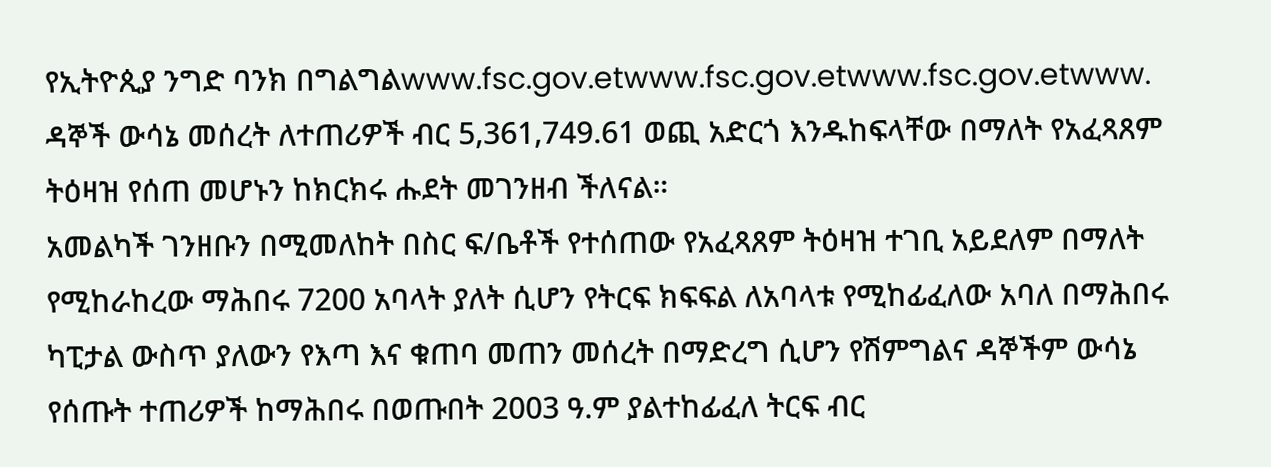የኢትዮጲያ ንግድ ባንክ በግልግልwww.fsc.gov.etwww.fsc.gov.etwww.fsc.gov.etwww.
ዳኞች ውሳኔ መሰረት ለተጠሪዎች ብር 5,361,749.61 ወጪ አድርጎ እንዱከፍላቸው በማለት የአፈጻጸም ትዕዛዝ የሰጠ መሆኑን ከክርክሩ ሑደት መገንዘብ ችለናል።
አመልካች ገንዘቡን በሚመለከት በስር ፍ/ቤቶች የተሰጠው የአፈጻጸም ትዕዛዝ ተገቢ አይደለም በማለት የሚከራከረው ማሕበሩ 7200 አባላት ያለት ሲሆን የትርፍ ክፍፍል ለአባላቱ የሚከፊፈለው አባለ በማሕበሩ ካፒታል ውስጥ ያለውን የእጣ እና ቁጠባ መጠን መሰረት በማድረግ ሲሆን የሽምግልና ዳኞችም ውሳኔ የሰጡት ተጠሪዎች ከማሕበሩ በወጡበት 2003 ዓ.ም ያልተከፊፈለ ትርፍ ብር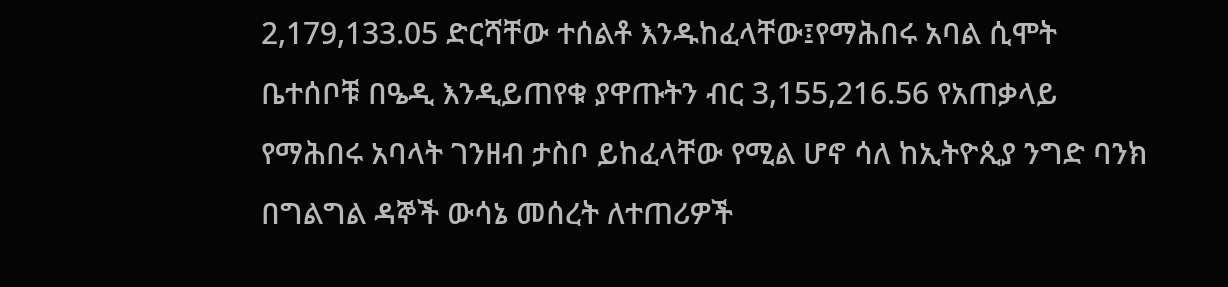2,179,133.05 ድርሻቸው ተሰልቶ እንዱከፈላቸው፤የማሕበሩ አባል ሲሞት ቤተሰቦቹ በዔዲ እንዲይጠየቁ ያዋጡትን ብር 3,155,216.56 የአጠቃላይ የማሕበሩ አባላት ገንዘብ ታስቦ ይከፈላቸው የሚል ሆኖ ሳለ ከኢትዮጲያ ንግድ ባንክ በግልግል ዳኞች ውሳኔ መሰረት ለተጠሪዎች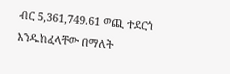ብር 5,361,749.61 ወጪ ተደርጎ እንዱከፈላቸው በማለት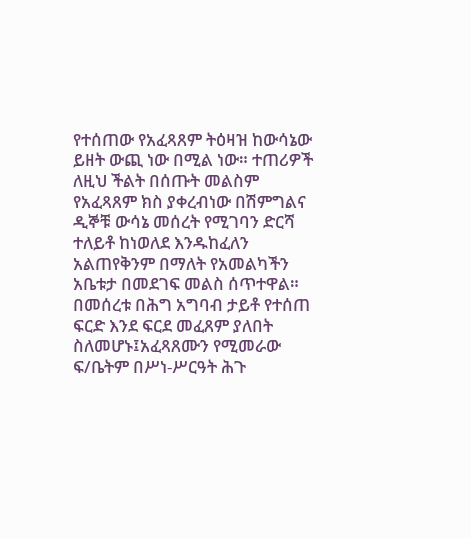የተሰጠው የአፈጻጸም ትዕዛዝ ከውሳኔው ይዘት ውጪ ነው በሚል ነው። ተጠሪዎች ለዚህ ችልት በሰጡት መልስም የአፈጻጸም ክስ ያቀረብነው በሽምግልና ዲኞቹ ውሳኔ መሰረት የሚገባን ድርሻ ተለይቶ ከነወለደ እንዱከፈለን አልጠየቅንም በማለት የአመልካችን አቤቱታ በመደገፍ መልስ ሰጥተዋል።
በመሰረቱ በሕግ አግባብ ታይቶ የተሰጠ ፍርድ እንደ ፍርደ መፈጸም ያለበት ስለመሆኑ፤አፈጻጸሙን የሚመራው ፍ/ቤትም በሥነ-ሥርዓት ሕጉ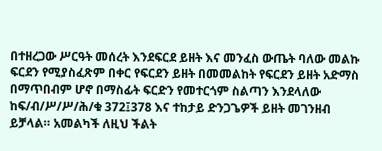በተዘረጋው ሥርዓት መሰረት እንደፍርደ ይዘት እና መንፈስ ውጤት ባለው መልኩ ፍርደን የሚያስፈጽም በቀር የፍርደን ይዘት በመመልከት የፍርደን ይዘት አድማስ በማጥበብም ሆኖ በማስፊት ፍርድን የመተርጎም ስልጣን እንደላለው ከፍ/ብ/ሥ/ሥ/ሕ/ቁ 372፤378 እና ተከታይ ድንጋጌዎች ይዘት መገንዘብ ይቻላል። አመልካች ለዚህ ችልት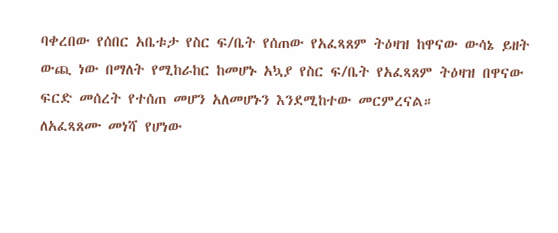ባቀረበው የሰበር አቤቱታ የስር ፍ/ቤት የሰጠው የአፈጻጸም ትዕዛዝ ከዋናው ውሳኔ ይዘት ውጪ ነው በማለት የሚከራከር ከመሆኑ አኳያ የስር ፍ/ቤት የአፈጻጸም ትዕዛዝ በዋናው ፍርድ መሰረት የተሰጠ መሆን አለመሆኑን እንደሚከተው መርምረናል።
ለአፈጻጸሙ መነሻ የሆነው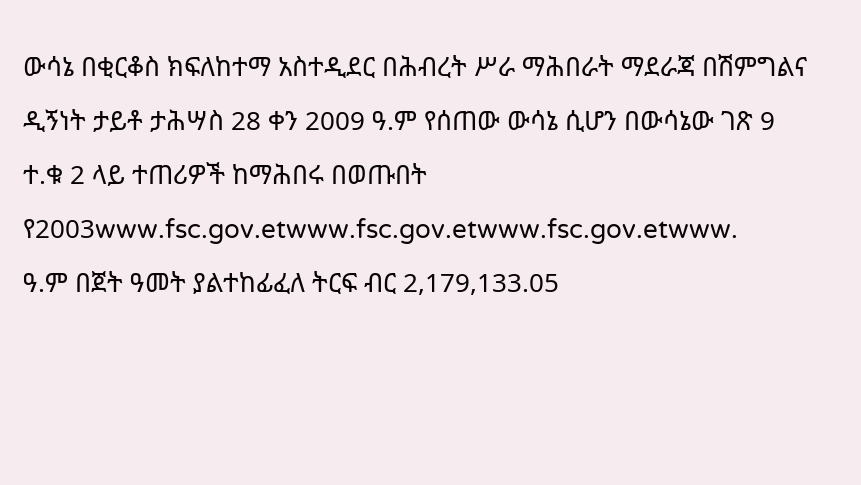ውሳኔ በቂርቆስ ክፍለከተማ አስተዲደር በሕብረት ሥራ ማሕበራት ማደራጃ በሽምግልና ዲኝነት ታይቶ ታሕሣስ 28 ቀን 2009 ዓ.ም የሰጠው ውሳኔ ሲሆን በውሳኔው ገጽ 9 ተ.ቁ 2 ላይ ተጠሪዎች ከማሕበሩ በወጡበት የ2003www.fsc.gov.etwww.fsc.gov.etwww.fsc.gov.etwww.
ዓ.ም በጀት ዓመት ያልተከፊፈለ ትርፍ ብር 2,179,133.05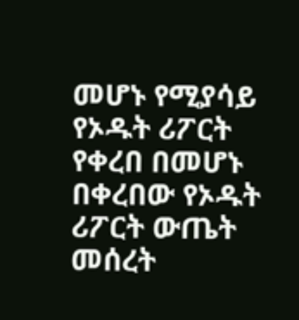መሆኑ የሚያሳይ የኦዱት ሪፖርት የቀረበ በመሆኑ በቀረበው የኦዱት ሪፖርት ውጤት መሰረት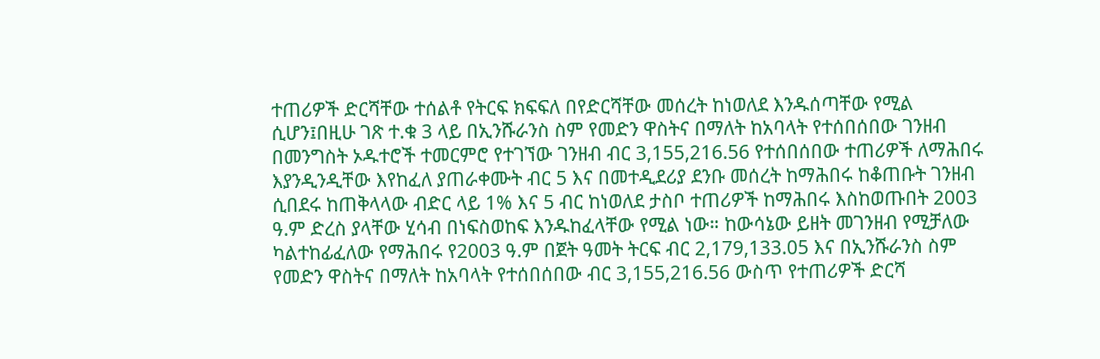ተጠሪዎች ድርሻቸው ተሰልቶ የትርፍ ክፍፍለ በየድርሻቸው መሰረት ከነወለደ እንዱሰጣቸው የሚል ሲሆን፤በዚሁ ገጽ ተ.ቁ 3 ላይ በኢንሹራንስ ስም የመድን ዋስትና በማለት ከአባላት የተሰበሰበው ገንዘብ በመንግስት ኦዱተሮች ተመርምሮ የተገኘው ገንዘብ ብር 3,155,216.56 የተሰበሰበው ተጠሪዎች ለማሕበሩ እያንዲንዲቸው እየከፈለ ያጠራቀሙት ብር 5 እና በመተዲደሪያ ደንቡ መሰረት ከማሕበሩ ከቆጠቡት ገንዘብ ሲበደሩ ከጠቅላላው ብድር ላይ 1% እና 5 ብር ከነወለደ ታስቦ ተጠሪዎች ከማሕበሩ እስከወጡበት 2003 ዓ.ም ድረስ ያላቸው ሂሳብ በነፍስወከፍ እንዱከፈላቸው የሚል ነው። ከውሳኔው ይዘት መገንዘብ የሚቻለው ካልተከፊፈለው የማሕበሩ የ2003 ዓ.ም በጀት ዓመት ትርፍ ብር 2,179,133.05 እና በኢንሹራንስ ስም የመድን ዋስትና በማለት ከአባላት የተሰበሰበው ብር 3,155,216.56 ውስጥ የተጠሪዎች ድርሻ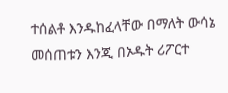ተሰልቶ እንዱከፈላቸው በማለት ውሳኔ መሰጠቱን እንጂ በኦዱት ሪፖርተ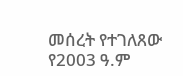መሰረት የተገለጸው የ2003 ዓ.ም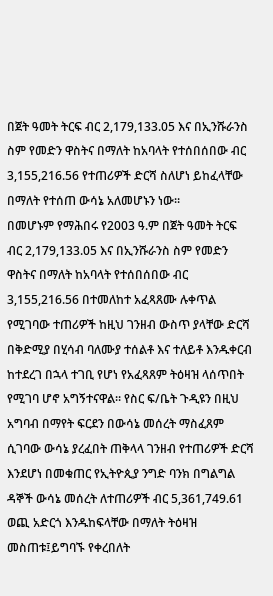በጀት ዓመት ትርፍ ብር 2,179,133.05 እና በኢንሹራንስ ስም የመድን ዋስትና በማለት ከአባላት የተሰበሰበው ብር 3,155,216.56 የተጠሪዎች ድርሻ ስለሆነ ይከፈላቸው በማለት የተሰጠ ውሳኔ አለመሆኑን ነው።
በመሆኑም የማሕበሩ የ2003 ዓ.ም በጀት ዓመት ትርፍ ብር 2,179,133.05 እና በኢንሹራንስ ስም የመድን ዋስትና በማለት ከአባላት የተሰበሰበው ብር 3,155,216.56 በተመለከተ አፈጻጸሙ ሉቀጥል የሚገባው ተጠሪዎች ከዚህ ገንዘብ ውስጥ ያላቸው ድርሻ በቅድሚያ በሂሳብ ባለሙያ ተሰልቶ እና ተለይቶ እንዱቀርብ ከተደረገ በኋላ ተገቢ የሆነ የአፈጻጸም ትዕዛዝ ላሰጥበት የሚገባ ሆኖ አግኝተናዋል። የስር ፍ/ቤት ጉዲዩን በዚህ አግባብ በማየት ፍርደን በውሳኔ መሰረት ማስፈጸም ሲገባው ውሳኔ ያረፈበት ጠቅላላ ገንዘብ የተጠሪዎች ድርሻ እንደሆነ በመቁጠር የኢትዮጲያ ንግድ ባንክ በግልግል ዳኞች ውሳኔ መሰረት ለተጠሪዎች ብር 5,361,749.61 ወጪ አድርጎ እንዱከፍላቸው በማለት ትዕዛዝ መስጠቱ፤ይግባኙ የቀረበለት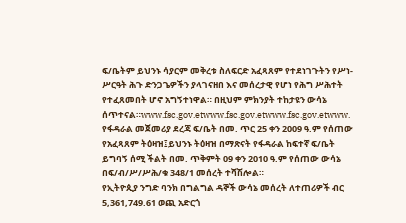ፍ/ቤትም ይህንኑ ሳያርም መቅረቱ ስለፍርድ አፈጻጸም የተደነገጉትን የሥነ-ሥርዓት ሕጉ ድንጋጌዎችን ያላገናዘበ እና መሰረታዊ የሆነ የሕግ ሥሕተት የተፈጸመበት ሆኖ አግኝተነዋል። በዚህም ምክንያት ተከታዩን ውሳኔ ሰጥተናል።www.fsc.gov.etwww.fsc.gov.etwww.fsc.gov.etwww.
የፋዳራል መጀመሪያ ደረጃ ፍ/ቤት በመ. ጥር 25 ቀን 2009 ዓ.ም የሰጠው የአፈጻጸም ትዕዛዝ፤ይህንኑ ትዕዛዝ በማጽናት የፋዳራል ከፍተኛ ፍ/ቤት ይግባኝ ሰሚ ችልት በመ. ጥቅምት 09 ቀን 2010 ዓ.ም የሰጠው ውሳኔ በፍ/ብ/ሥ/ሥሕ/ቁ 348/1 መሰረት ተሻሽሎል።
የኢትዮጲያ ንግድ ባንክ በግልግል ዳኞች ውሳኔ መሰረት ለተጠሪዎች ብር 5,361,749.61 ወጪ አድርጎ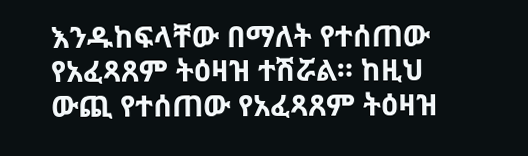እንዱከፍላቸው በማለት የተሰጠው የአፈጻጸም ትዕዛዝ ተሽሯል። ከዚህ ውጪ የተሰጠው የአፈጻጸም ትዕዛዝ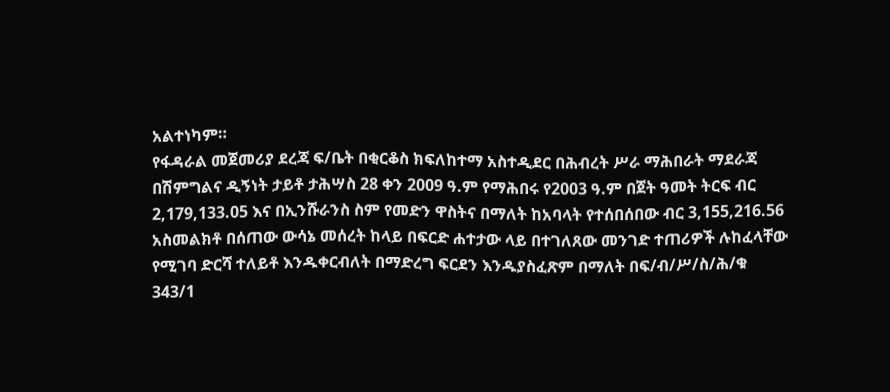አልተነካም።
የፋዳራል መጀመሪያ ደረጃ ፍ/ቤት በቂርቆስ ክፍለከተማ አስተዲደር በሕብረት ሥራ ማሕበራት ማደራጃ በሽምግልና ዲኝነት ታይቶ ታሕሣስ 28 ቀን 2009 ዓ.ም የማሕበሩ የ2003 ዓ.ም በጀት ዓመት ትርፍ ብር 2,179,133.05 እና በኢንሹራንስ ስም የመድን ዋስትና በማለት ከአባላት የተሰበሰበው ብር 3,155,216.56 አስመልክቶ በሰጠው ውሳኔ መሰረት ከላይ በፍርድ ሐተታው ላይ በተገለጸው መንገድ ተጠሪዎች ሉከፈላቸው የሚገባ ድርሻ ተለይቶ እንዱቀርብለት በማድረግ ፍርደን እንዱያስፈጽም በማለት በፍ/ብ/ሥ/ስ/ሕ/ቁ 343/1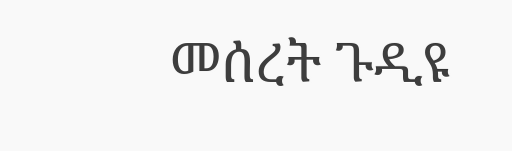መሰረት ጉዲዩ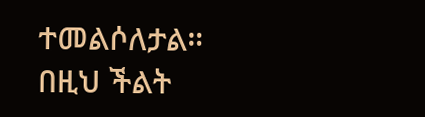ተመልሶለታል።
በዚህ ችልት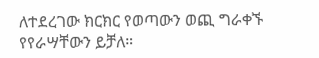ለተደረገው ክርክር የወጣውን ወጪ ግራቀኙ የየራሣቸውን ይቻለ።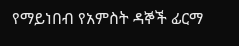የማይነበብ የአምስት ዳኞች ፊርማ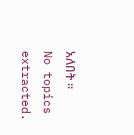አለበት ።
No topics extracted.